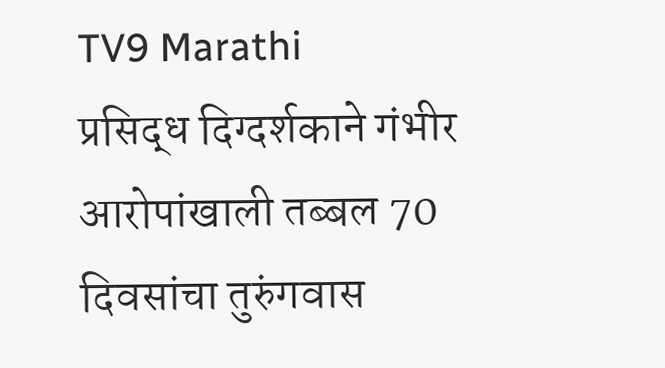TV9 Marathi
प्रसिद्ध दिग्दर्शकाने गंभीर आरोपांखाली तब्बल 70 दिवसांचा तुरुंगवास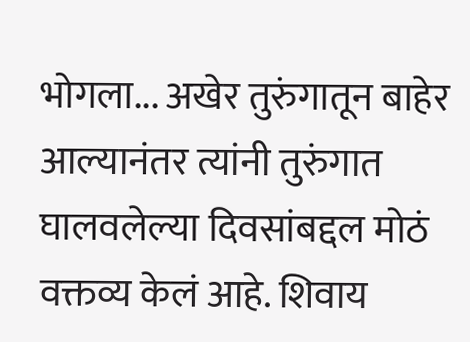भोगला... अखेर तुरुंगातून बाहेर आल्यानंतर त्यांनी तुरुंगात घालवलेल्या दिवसांबद्दल मोठं वक्तव्य केलं आहे. शिवाय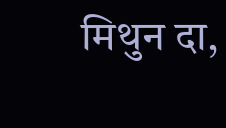मिथुन दा,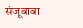संजूबाबा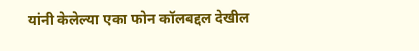यांनी केलेल्या एका फोन कॉलबद्दल देखील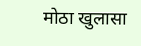मोठा खुलासा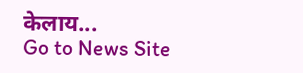केलाय...
Go to News Site